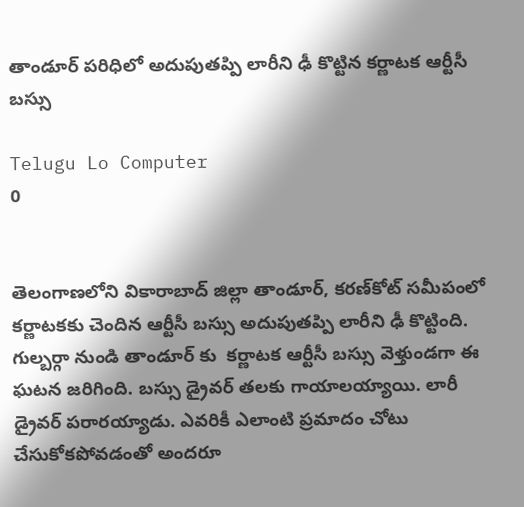తాండూర్ పరిధిలో అదుపుతప్పి లారీని ఢీ కొట్టిన కర్ణాటక ఆర్టీసీ బస్సు

Telugu Lo Computer
0


తెలంగాణలోని వికారాబాద్ జిల్లా తాండూర్‌, కరణ్‌కోట్ సమీపంలో కర్ణాటకకు చెందిన ఆర్టీసీ బస్సు అదుపుతప్పి లారీని ఢీ కొట్టింది. గుల్బర్గా నుండి తాండూర్ కు  కర్ణాటక ఆర్టీసీ బస్సు వెళ్తుండగా ఈ ఘటన జరిగింది. బస్సు డ్రైవర్ తలకు గాయాలయ్యాయి. లారీ డ్రైవర్ పరారయ్యాడు. ఎవరికీ ఎలాంటి ప్రమాదం చోటు చేసుకోకపోవడంతో అందరూ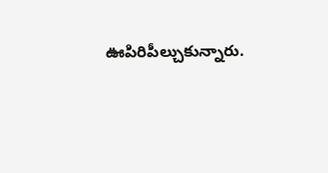ఊపిరిపీల్చుకున్నారు.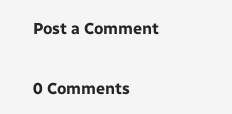Post a Comment

0 Comments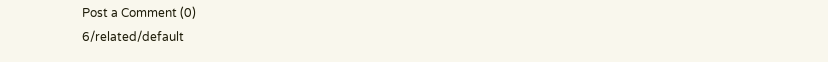Post a Comment (0)
6/related/default